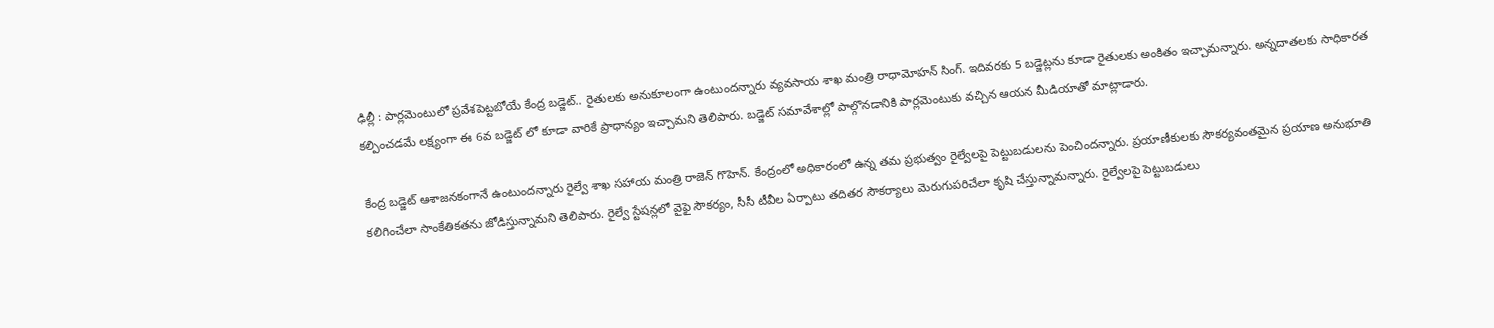ఢిల్లీ : పార్లమెంటులో ప్రవేశపెట్టబోయే కేంద్ర బడ్జెట్.. రైతులకు అనుకూలంగా ఉంటుందన్నారు వ్యవసాయ శాఖ మంత్రి రాధామోహన్ సింగ్. ఇదివరకు 5 బడ్జెట్లను కూడా రైతులకు అంకితం ఇచ్చామన్నారు. అన్నదాతలకు సాధికారత కల్పించడమే లక్ష్యంగా ఈ 6వ బడ్జెట్ లో కూడా వారికే ప్రాధాన్యం ఇచ్చామని తెలిపారు. బడ్జెట్ సమావేశాల్లో పాల్గొనడానికి పార్లమెంటుకు వచ్చిన ఆయన మీడియాతో మాట్లాడారు.

కేంద్ర బడ్జెట్ ఆశాజనకంగానే ఉంటుందన్నారు రైల్వే శాఖ సహాయ మంత్రి రాజెన్ గొహెన్. కేంద్రంలో అధికారంలో ఉన్న తమ ప్రభుత్వం రైల్వేలపై పెట్టుబడులను పెంచిందన్నారు. ప్రయాణీకులకు సౌకర్యవంతమైన ప్రయాణ అనుభూతి కలిగించేలా సాంకేతికతను జోడిస్తున్నామని తెలిపారు. రైల్వే స్టేషన్లలో వైఫై సౌకర్యం, సీసీ టీవీల ఏర్పాటు తదితర సౌకర్యాలు మెరుగుపరిచేలా కృషి చేస్తున్నామన్నారు. రైల్వేలపై పెట్టుబడులు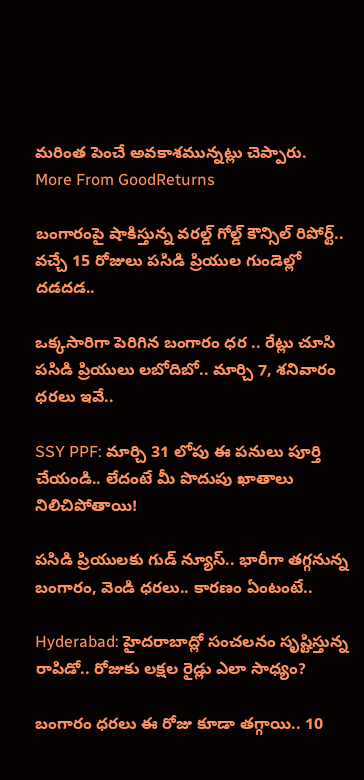మరింత పెంచే అవకాశమున్నట్లు చెప్పారు.
More From GoodReturns

బంగారంపై షాకిస్తున్న వరల్డ్ గోల్డ్ కౌన్సిల్ రిపోర్ట్.. వచ్చే 15 రోజులు పసిడి ప్రియుల గుండెల్లో దడదడ..

ఒక్కసారిగా పెరిగిన బంగారం ధర .. రేట్లు చూసి పసిడి ప్రియులు లబోదిబో.. మార్చి 7, శనివారం ధరలు ఇవే..

SSY PPF: మార్చి 31 లోపు ఈ పనులు పూర్తి చేయండి.. లేదంటే మీ పొదుపు ఖాతాలు నిలిచిపోతాయి!

పసిడి ప్రియులకు గుడ్ న్యూస్.. భారీగా తగ్గనున్న బంగారం, వెండి ధరలు.. కారణం ఏంటంటే..

Hyderabad: హైదరాబాద్లో సంచలనం సృష్టిస్తున్న రాపిడో.. రోజుకు లక్షల రైడ్లు ఎలా సాధ్యం?

బంగారం ధరలు ఈ రోజు కూడా తగ్గాయి.. 10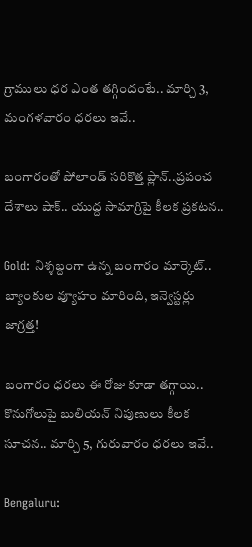గ్రాములు ధర ఎంత తగ్గిందంటే.. మార్చి 3, మంగళవారం ధరలు ఇవే..

బంగారంతో పోలాండ్ సరికొత్త ప్లాన్..ప్రపంచ దేశాలు షాక్.. యుద్ద సామాగ్రిపై కీలక ప్రకటన..

Gold: నిశ్శబ్దంగా ఉన్న బంగారం మార్కెట్.. బ్యాంకుల వ్యూహం మారింది, ఇన్వెస్టర్లు జాగ్రత్త!

బంగారం ధరలు ఈ రోజు కూడా తగ్గాయి.. కొనుగోలుపై బులియన్ నిపుణులు కీలక సూచన.. మార్చి 5, గురువారం ధరలు ఇవే..

Bengaluru: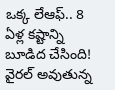ఒక్క లేఆఫ్.. 8 ఏళ్ల కష్టాన్ని బూడిద చేసింది! వైరల్ అవుతున్న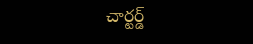చార్టర్డ్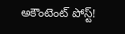అకౌంటెంట్ పోస్ట్!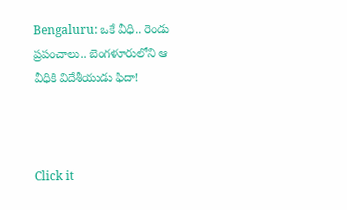Bengaluru: ఒకే వీధి.. రెండు ప్రపంచాలు.. బెంగళూరులోని ఆ వీధికి విదేశీయుడు ఫిదా!



Click it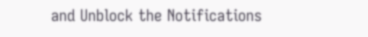and Unblock the Notifications